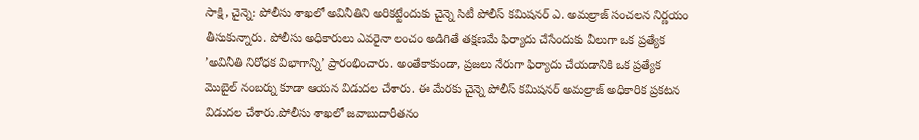సాక్షి, చైన్నె: పోలీసు శాఖలో అవినీతిని అరికట్టేందుకు చైన్నె సిటీ పోలీస్ కమిషనర్ ఎ. అమల్రాజ్ సంచలన నిర్ణయం తీసుకున్నారు. పోలీసు అధికారులు ఎవరైనా లంచం అడిగితే తక్షణమే ఫిర్యాదు చేసేందుకు వీలుగా ఒక ప్రత్యేక ’అవినీతి నిరోధక విభాగాన్ని’ ప్రారంభించారు. అంతేకాకుండా, ప్రజలు నేరుగా ఫిర్యాదు చేయడానికి ఒక ప్రత్యేక మొబైల్ నంబర్ను కూడా ఆయన విడుదల చేశారు. ఈ మేరకు చైన్నె పోలీస్ కమిషనర్ అమల్రాజ్ అధికారిక ప్రకటన విడుదల చేశారు.పోలీసు శాఖలో జవాబుదారీతనం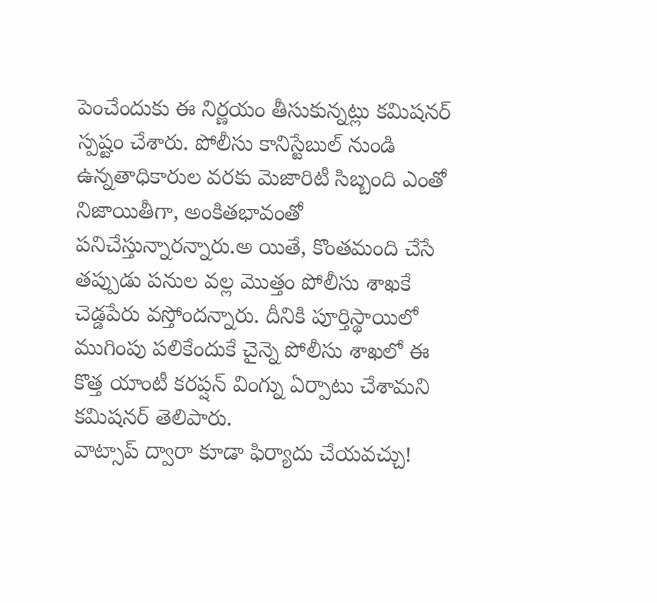పెంచేందుకు ఈ నిర్ణయం తీసుకున్నట్లు కమిషనర్ స్పష్టం చేశారు. పోలీసు కానిస్టేబుల్ నుండి ఉన్నతాధికారుల వరకు మెజారిటీ సిబ్బంది ఎంతో నిజాయితీగా, అంకితభావంతో పనిచేస్తున్నారన్నారు.అ యితే, కొంతమంది చేసే తప్పుడు పనుల వల్ల మొత్తం పోలీసు శాఖకే చెడ్డపేరు వస్తోందన్నారు. దీనికి పూర్తిస్థాయిలో ముగింపు పలికేందుకే చైన్నె పోలీసు శాఖలో ఈ కొత్త యాంటీ కరప్షన్ వింగ్ను ఏర్పాటు చేశామని కమిషనర్ తెలిపారు.
వాట్సాప్ ద్వారా కూడా ఫిర్యాదు చేయవచ్చు!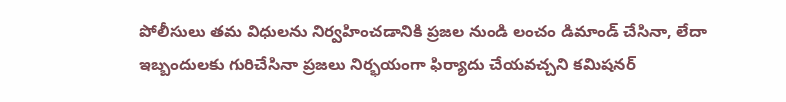పోలీసులు తమ విధులను నిర్వహించడానికి ప్రజల నుండి లంచం డిమాండ్ చేసినా, లేదా ఇబ్బందులకు గురిచేసినా ప్రజలు నిర్భయంగా ఫిర్యాదు చేయవచ్చని కమిషనర్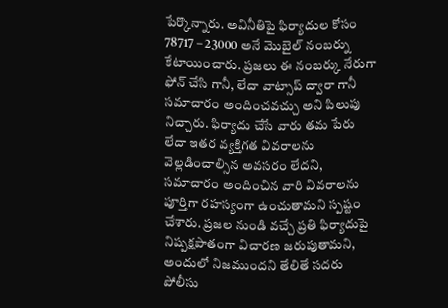పేర్కొన్నారు. అవినీతిపై ఫిర్యాదుల కోసం 78717 – 23000 అనే మొబైల్ నంబర్ను కేటాయించారు. ప్రజలు ఈ నంబర్కు నేరుగా ఫోన్ చేసి గానీ, లేదా వాట్సాప్ ద్వారా గానీ సమాచారం అందించవచ్చు అని పిలుపు నిచ్చారు. ఫిర్యాదు చేసే వారు తమ పేరు లేదా ఇతర వ్యక్తిగత వివరాలను వెల్లడించాల్సిన అవసరం లేదని, సమాచారం అందించిన వారి వివరాలను పూర్తిగా రహస్యంగా ఉంచుతామని స్పష్టం చేశారు. ప్రజల నుండి వచ్చే ప్రతి ఫిర్యాదుపై నిష్పక్షపాతంగా విచారణ జరుపుతామని, అందులో నిజముందని తేలితే సదరు పోలీసు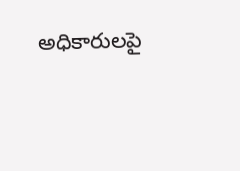అధికారులపై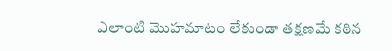ఎలాంటి మొహమాటం లేకుండా తక్షణమే కఠిన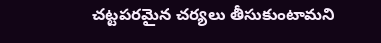చట్టపరమైన చర్యలు తీసుకుంటామని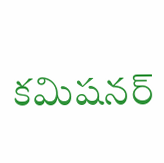కమిషనర్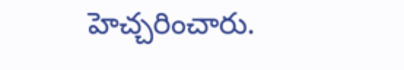హెచ్చరించారు.